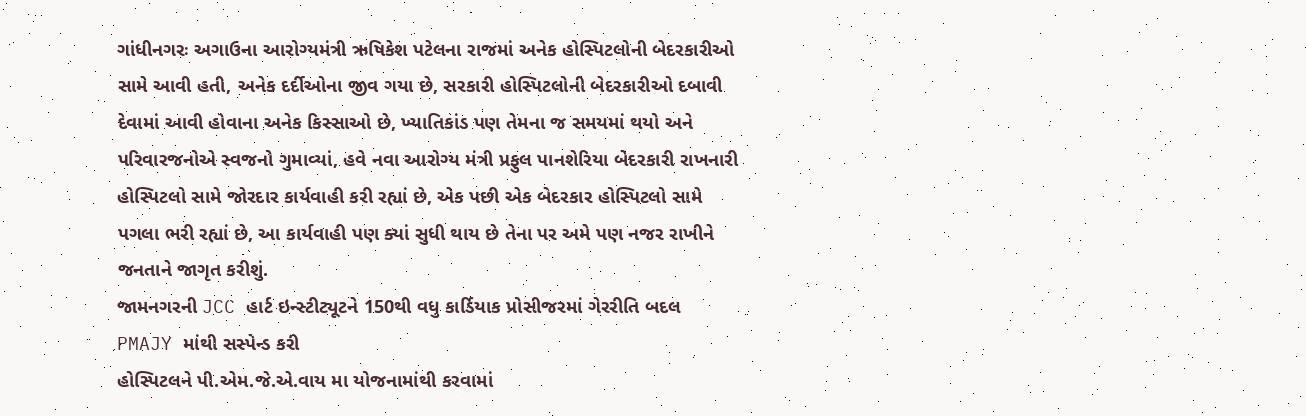ગાંધીનગરઃ અગાઉના આરોગ્યમંત્રી ઋષિકેશ પટેલના રાજમાં અનેક હોસ્પિટલોની બેદરકારીઓ સામે આવી હતી, અનેક દર્દીઓના જીવ ગયા છે, સરકારી હોસ્પિટલોની બેદરકારીઓ દબાવી દેવામાં આવી હોવાના અનેક કિસ્સાઓ છે, ખ્યાતિકાંડ પણ તેમના જ સમયમાં થયો અને પરિવારજનોએ સ્વજનો ગુમાવ્યાં, હવે નવા આરોગ્ય મંત્રી પ્રફુલ પાનશેરિયા બેદરકારી રાખનારી હોસ્પિટલો સામે જોરદાર કાર્યવાહી કરી રહ્યાં છે, એક પછી એક બેદરકાર હોસ્પિટલો સામે પગલા ભરી રહ્યાં છે, આ કાર્યવાહી પણ ક્યાં સુધી થાય છે તેના પર અમે પણ નજર રાખીને જનતાને જાગૃત કરીશું.
જામનગરની JCC હાર્ટ ઇન્સ્ટીટ્યૂટને 150થી વધુ કાર્ડિયાક પ્રોસીજરમાં ગેરરીતિ બદલ PMAJY માંથી સસ્પેન્ડ કરી
હોસ્પિટલને પી.એમ.જે.એ.વાય મા યોજનામાંથી કરવામાં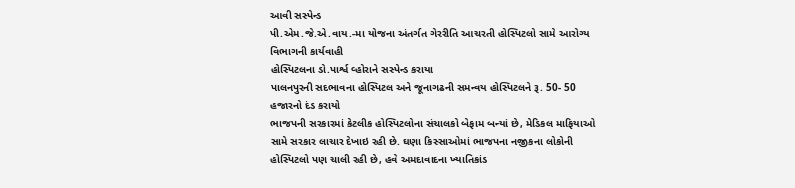આવી સસ્પેન્ડ
પી.એમ.જે.એ.વાય.-મા યોજના અંતર્ગત ગેરરીતિ આચરતી હોસ્પિટલો સામે આરોગ્ય વિભાગની કાર્યવાહી
હોસ્પિટલના ડો.પાર્શ્વ વ્હોરાને સસ્પેન્ડ કરાયા
પાલનપુરની સદભાવના હોસ્પિટલ અને જૂનાગઢની સમન્વય હોસ્પિટલને રૂ. 50- 50 હજારનો દંડ કરાયો
ભાજપની સરકારમાં કેટલીક હોસ્પિટલોના સંચાલકો બેફામ બન્યાં છે, મેડિકલ માફિયાઓ સામે સરકાર લાચાર દેખાઇ રહી છે. ઘણા કિસ્સાઓમાં ભાજપના નજીકના લોકોની હોસ્પિટલો પણ ચાલી રહી છે, હવે અમદાવાદના ખ્યાતિકાંડ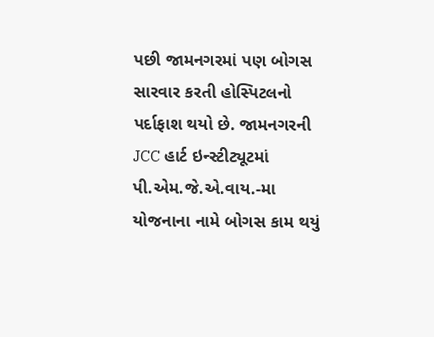પછી જામનગરમાં પણ બોગસ સારવાર કરતી હોસ્પિટલનો પર્દાફાશ થયો છે. જામનગરની JCC હાર્ટ ઇન્સ્ટીટ્યૂટમાં પી.એમ.જે.એ.વાય.-મા યોજનાના નામે બોગસ કામ થયું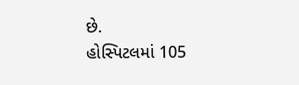છે.
હોસ્પિટલમાં 105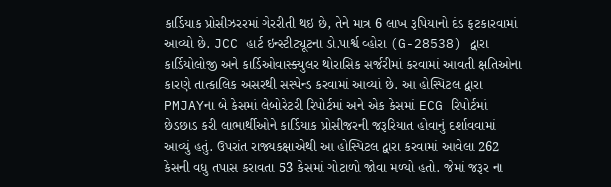કાર્ડિયાક પ્રોસીઝરરમાં ગેરરીતી થઇ છે, તેને માત્ર 6 લાખ રૂપિયાનો દંડ ફટકારવામાં આવ્યો છે. JCC હાર્ટ ઇન્સ્ટીટ્યૂટના ડો.પાર્શ્વ વ્હોરા (G-28538) દ્વારા કાર્ડિયોલોજી અને કાર્ડિઓવાસ્ક્યુલર થોરાસિક સર્જરીમાં કરવામાં આવતી ક્ષતિઓના કારણે તાત્કાલિક અસરથી સસ્પેન્ડ કરવામાં આવ્યાં છે. આ હોસ્પિટલ દ્વારા PMJAYના બે કેસમાં લેબોરેટરી રિપોર્ટમાં અને એક કેસમાં ECG રિપોર્ટમાં છેડછાડ કરી લાભાર્થીઓને કાર્ડિયાક પ્રોસીજરની જરૂરિયાત હોવાનું દર્શાવવામાં આવ્યું હતું. ઉપરાંત રાજ્યકક્ષાએથી આ હોસ્પિટલ દ્વારા કરવામાં આવેલા 262 કેસની વધુ તપાસ કરાવતા 53 કેસમાં ગોટાળો જોવા મળ્યો હતો. જેમાં જરૂર ના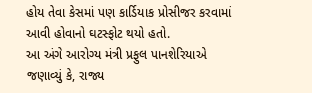હોય તેવા કેસમાં પણ કાર્ડિયાક પ્રોસીજર કરવામાં આવી હોવાનો ઘટસ્ફોટ થયો હતો.
આ અંગે આરોગ્ય મંત્રી પ્રફુલ પાનશેરિયાએ જણાવ્યું કે, રાજ્ય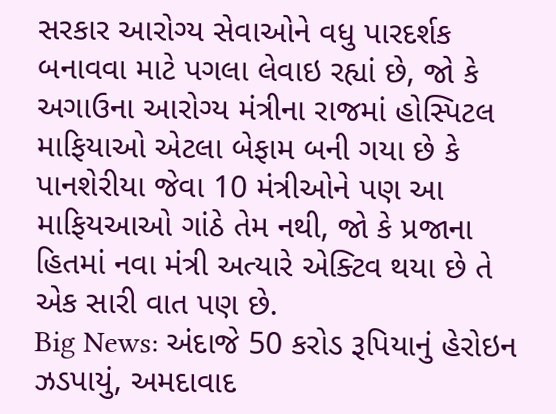સરકાર આરોગ્ય સેવાઓને વધુ પારદર્શક બનાવવા માટે પગલા લેવાઇ રહ્યાં છે, જો કે અગાઉના આરોગ્ય મંત્રીના રાજમાં હોસ્પિટલ માફિયાઓ એટલા બેફામ બની ગયા છે કે પાનશેરીયા જેવા 10 મંત્રીઓને પણ આ માફિયઆઓ ગાંઠે તેમ નથી, જો કે પ્રજાના હિતમાં નવા મંત્રી અત્યારે એક્ટિવ થયા છે તે એક સારી વાત પણ છે.
Big News: અંદાજે 50 કરોડ રૂપિયાનું હેરોઇન ઝડપાયું, અમદાવાદ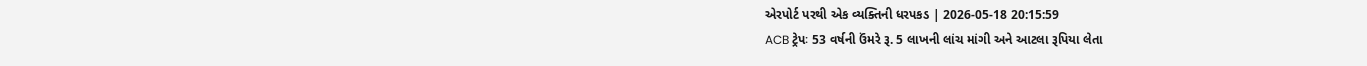એરપોર્ટ પરથી એક વ્યક્તિની ધરપકડ | 2026-05-18 20:15:59
ACB ટ્રેપઃ 53 વર્ષની ઉંમરે રૂ. 5 લાખની લાંચ માંગી અને આટલા રૂપિયા લેતા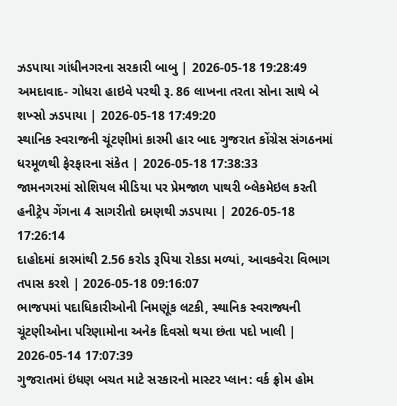ઝડપાયા ગાંધીનગરના સરકારી બાબુ | 2026-05-18 19:28:49
અમદાવાદ- ગોધરા હાઇવે પરથી રૂ. 86 લાખના તરતા સોના સાથે બે શખ્સો ઝડપાયા | 2026-05-18 17:49:20
સ્થાનિક સ્વરાજની ચૂંટણીમાં કારમી હાર બાદ ગુજરાત કોંગ્રેસ સંગઠનમાં ધરમૂળથી ફેરફારના સંકેત | 2026-05-18 17:38:33
જામનગરમાં સોશિયલ મીડિયા પર પ્રેમજાળ પાથરી બ્લેકમેઇલ કરતી હનીટ્રેપ ગેંગના 4 સાગરીતો દમણથી ઝડપાયા | 2026-05-18 17:26:14
દાહોદમાં કારમાંથી 2.56 કરોડ રૂપિયા રોકડા મળ્યાં, આવકવેરા વિભાગ તપાસ કરશે | 2026-05-18 09:16:07
ભાજપમાં પદાધિકારીઓની નિમણૂંક લટકી, સ્થાનિક સ્વરાજ્યની ચૂંટણીઓના પરિણામોના અનેક દિવસો થયા છંતા પદો ખાલી | 2026-05-14 17:07:39
ગુજરાતમાં ઇંધણ બચત માટે સરકારનો માસ્ટર પ્લાન: વર્ક ફ્રોમ હોમ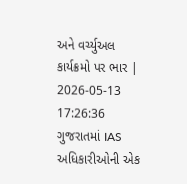અને વર્ચ્યુઅલ કાર્યક્રમો પર ભાર | 2026-05-13 17:26:36
ગુજરાતમાં IAS અધિકારીઓની એક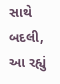સાથે બદલી, આ રહ્યું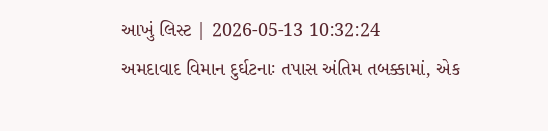આખું લિસ્ટ | 2026-05-13 10:32:24
અમદાવાદ વિમાન દુર્ઘટનાઃ તપાસ અંતિમ તબક્કામાં, એક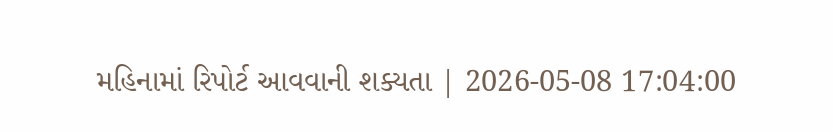મહિનામાં રિપોર્ટ આવવાની શક્યતા | 2026-05-08 17:04:00